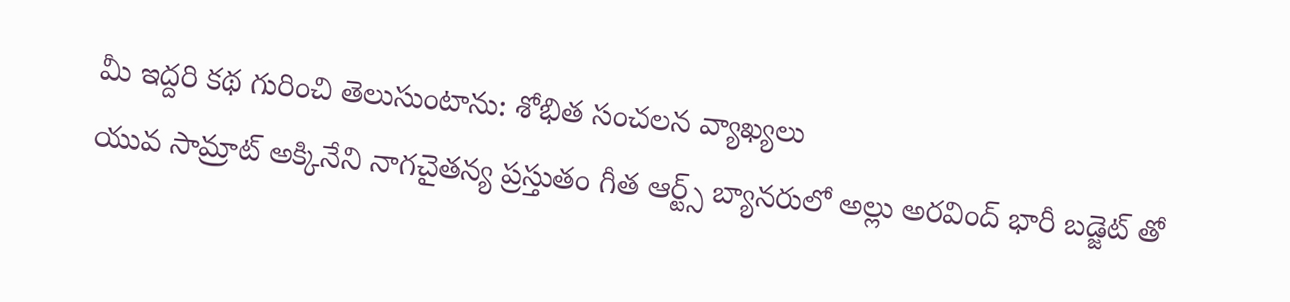మీ ఇద్దరి కథ గురించి తెలుసుంటాను: శోభిత సంచలన వ్యాఖ్యలు
యువ సామ్రాట్ అక్కినేని నాగచైతన్య ప్రస్తుతం గీత ఆర్ట్స్ బ్యానరులో అల్లు అరవింద్ భారీ బడ్జెట్ తో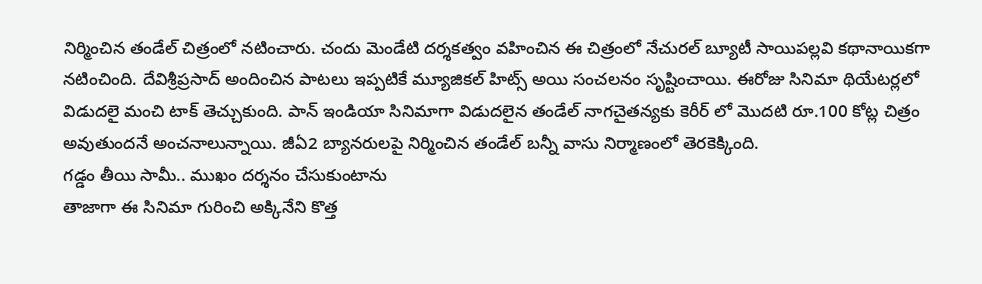నిర్మించిన తండేల్ చిత్రంలో నటించారు. చందు మెండేటి దర్శకత్వం వహించిన ఈ చిత్రంలో నేచురల్ బ్యూటీ సాయిపల్లవి కథానాయికగా నటించింది. దేవిశ్రీప్రసాద్ అందించిన పాటలు ఇప్పటికే మ్యూజికల్ హిట్స్ అయి సంచలనం సృష్టించాయి. ఈరోజు సినిమా థియేటర్లలో విడుదలై మంచి టాక్ తెచ్చుకుంది. పాన్ ఇండియా సినిమాగా విడుదలైన తండేల్ నాగచైతన్యకు కెరీర్ లో మొదటి రూ.100 కోట్ల చిత్రం అవుతుందనే అంచనాలున్నాయి. జీఏ2 బ్యానరులపై నిర్మించిన తండేల్ బన్నీ వాసు నిర్మాణంలో తెరకెక్కింది.
గడ్డం తీయి సామీ.. ముఖం దర్శనం చేసుకుంటాను
తాజాగా ఈ సినిమా గురించి అక్కినేని కొత్త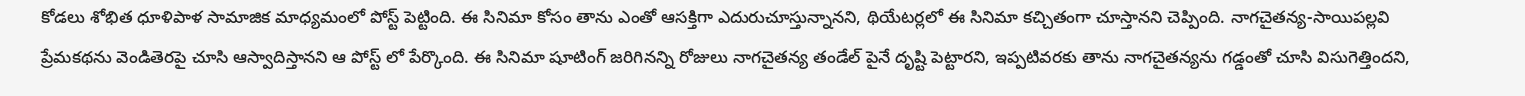కోడలు శోభిత ధూళిపాళ సామాజిక మాధ్యమంలో పోస్ట్ పెట్టింది. ఈ సినిమా కోసం తాను ఎంతో ఆసక్తిగా ఎదురుచూస్తున్నానని, థియేటర్లలో ఈ సినిమా కచ్చితంగా చూస్తానని చెప్పింది. నాగచైతన్య-సాయిపల్లవి ప్రేమకథను వెండితెరపై చూసి ఆస్వాదిస్తానని ఆ పోస్ట్ లో పేర్కొంది. ఈ సినిమా షూటింగ్ జరిగినన్ని రోజులు నాగచైతన్య తండేల్ పైనే దృష్టి పెట్టారని, ఇప్పటివరకు తాను నాగచైతన్యను గడ్డంతో చూసి విసుగెత్తిందని,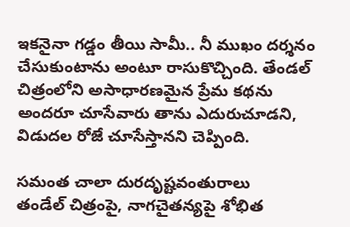ఇకనైనా గడ్డం తీయి సామీ.. నీ ముఖం దర్శనం చేసుకుంటాను అంటూ రాసుకొచ్చింది. తేండల్ చిత్రంలోని అసాధారణమైన ప్రేమ కథను అందరూ చూసేవారు తాను ఎదురుచూడని, విడుదల రోజే చూసేస్తానని చెప్పింది.

సమంత చాలా దురదృష్టవంతురాలు
తండేల్ చిత్రంపై, నాగచైతన్యపై శోభిత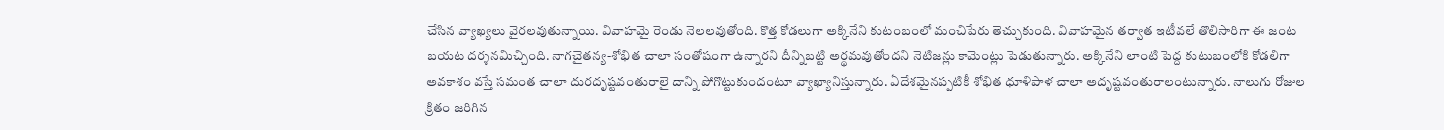చేసిన వ్యాఖ్యలు వైరలవుతున్నాయి. వివాహమై రెండు నెలలవుతోంది. కొత్త కోడలుగా అక్కినేని కుటంబంలో మంచిపేరు తెచ్చుకుంది. వివాహమైన తర్వాత ఇటీవలే తొలిసారిగా ఈ జంట బయట దర్శనమిచ్చింది. నాగచైతన్య-శోభిత చాలా సంతోషంగా ఉన్నారని దీన్నిబట్టి అర్థమవుతోందని నెటిజన్లు కామెంట్లు పెడుతున్నారు. అక్కినేని లాంటి పెద్ద కుటుబంలోకి కోడలిగా అవకాశం వస్తే సమంత చాలా దురదృష్టవంతురాలై దాన్ని పోగొట్టుకుందంటూ వ్యాఖ్యానిస్తున్నారు. ఏదేశమైనప్పటికీ శోభిత ధూళిపాళ చాలా అదృష్టవంతురాలంటున్నారు. నాలుగు రోజుల క్రితం జరిగిన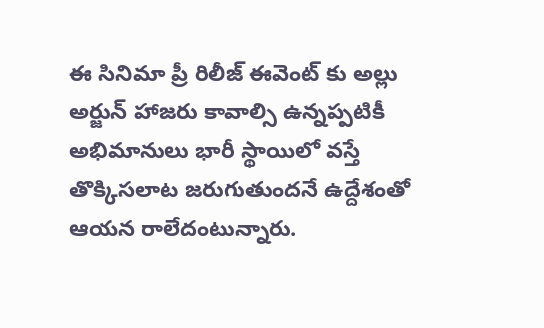ఈ సినిమా ప్రీ రిలీజ్ ఈవెంట్ కు అల్లు అర్జున్ హాజరు కావాల్సి ఉన్నప్పటికీ అభిమానులు భారీ స్థాయిలో వస్తే తొక్కిసలాట జరుగుతుందనే ఉద్దేశంతో ఆయన రాలేదంటున్నారు.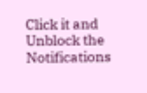Click it and Unblock the Notifications